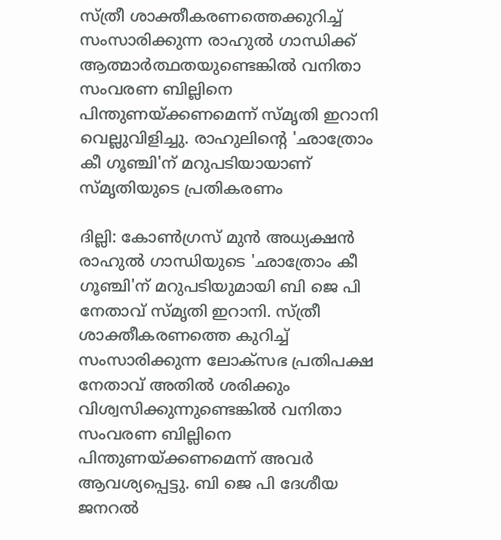സ്ത്രീ ശാക്തീകരണത്തെക്കുറിച്ച് സംസാരിക്കുന്ന രാഹുൽ ഗാന്ധിക്ക് ആത്മാർത്ഥതയുണ്ടെങ്കിൽ വനിതാ സംവരണ ബില്ലിനെ പിന്തുണയ്ക്കണമെന്ന് സ്മൃതി ഇറാനി വെല്ലുവിളിച്ചു. രാഹുലിന്റെ 'ഛാത്രോം കീ ഗൂഞ്ചി'ന് മറുപടിയായാണ് സ്മൃതിയുടെ പ്രതികരണം

ദില്ലി: കോൺഗ്രസ് മുൻ അധ്യക്ഷൻ രാഹുൽ ഗാന്ധിയുടെ 'ഛാത്രോം കീ ഗൂഞ്ചി'ന് മറുപടിയുമായി ബി ജെ പി നേതാവ് സ്മൃതി ഇറാനി. സ്ത്രീ ശാക്തീകരണത്തെ കുറിച്ച് സംസാരിക്കുന്ന ലോക്സഭ പ്രതിപക്ഷ നേതാവ് അതിൽ ശരിക്കും വിശ്വസിക്കുന്നുണ്ടെങ്കിൽ വനിതാ സംവരണ ബില്ലിനെ പിന്തുണയ്ക്കണമെന്ന് അവർ ആവശ്യപ്പെട്ടു. ബി ജെ പി ദേശീയ ജനറൽ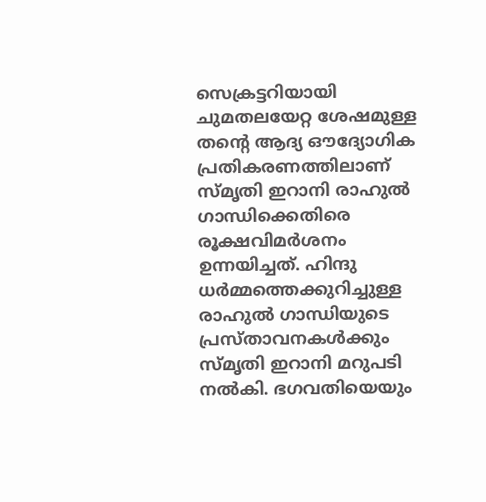സെക്രട്ടറിയായി ചുമതലയേറ്റ ശേഷമുള്ള തന്റെ ആദ്യ ഔദ്യോഗിക പ്രതികരണത്തിലാണ് സ്മൃതി ഇറാനി രാഹുൽ ഗാന്ധിക്കെതിരെ രൂക്ഷവിമർശനം ഉന്നയിച്ചത്. ഹിന്ദു ധർമ്മത്തെക്കുറിച്ചുള്ള രാഹുൽ ഗാന്ധിയുടെ പ്രസ്താവനകൾക്കും സ്മൃതി ഇറാനി മറുപടി നൽകി. ഭഗവതിയെയും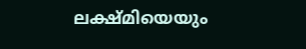ലക്ഷ്മിയെയും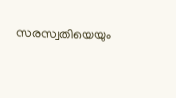സരസ്വതിയെയും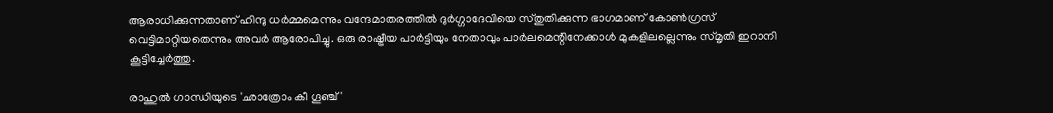ആരാധിക്കുന്നതാണ് ഹിന്ദു ധർമ്മമെന്നും വന്ദേമാതരത്തിൽ ദുർഗ്ഗാദേവിയെ സ്തുതിക്കുന്ന ഭാഗമാണ് കോൺഗ്രസ് വെട്ടിമാറ്റിയതെന്നും അവർ ആരോപിച്ചു. ഒരു രാഷ്ട്രീയ പാർട്ടിയും നേതാവും പാർലമെന്റിനേക്കാൾ മുകളിലല്ലെന്നും സ്മൃതി ഇറാനി കൂട്ടിച്ചേർത്തു.

രാഹുൽ ഗാന്ധിയുടെ 'ഛാത്രോം കീ ഗൂഞ്ച്'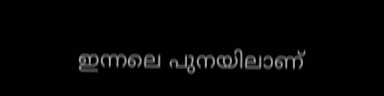ഇന്നലെ പുനയിലാണ്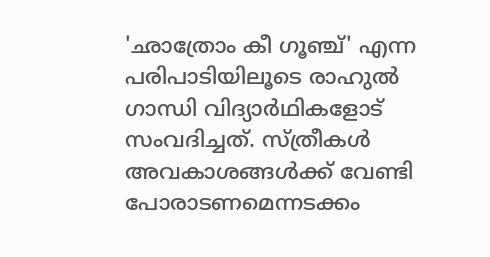'ഛാത്രോം കീ ഗൂഞ്ച്' എന്ന പരിപാടിയിലൂടെ രാഹുൽ ഗാന്ധി വിദ്യാർഥികളോട് സംവദിച്ചത്. സ്ത്രീകൾ അവകാശങ്ങൾക്ക് വേണ്ടി പോരാടണമെന്നടക്കം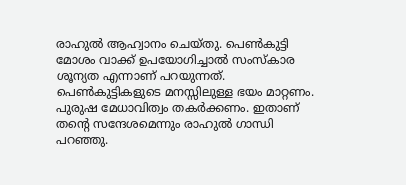രാഹുൽ ആഹ്വാനം ചെയ്തു. പെൺകുട്ടി മോശം വാക്ക് ഉപയോഗിച്ചാൽ സംസ്കാര ശൂന്യത എന്നാണ് പറയുന്നത്. പെൺകുട്ടികളുടെ മനസ്സിലുള്ള ഭയം മാറ്റണം. പുരുഷ മേധാവിത്വം തകർക്കണം. ഇതാണ് തന്റെ സന്ദേശമെന്നും രാഹുൽ ഗാന്ധി പറഞ്ഞു.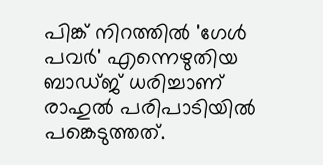പിങ്ക് നിറത്തിൽ 'ഗേൾ പവർ' എന്നെഴുതിയ ബാഡ്ജ് ധരിച്ചാണ് രാഹുൽ പരിപാടിയിൽ പങ്കെടുത്തത്.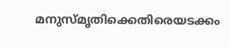മനുസ്മൃതിക്കെതിരെയടക്കം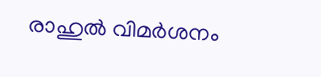രാഹുൽ വിമർശനം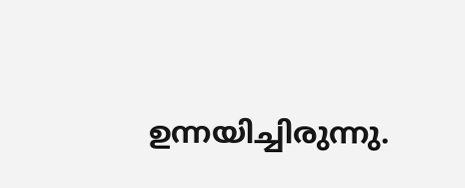ഉന്നയിച്ചിരുന്നു.